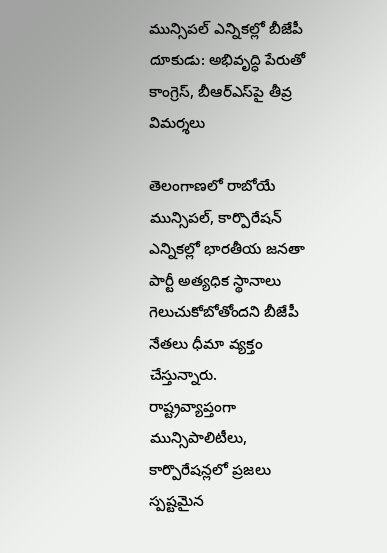మున్సిపల్ ఎన్నికల్లో బీజేపీ దూకుడు: అభివృద్ధి పేరుతో కాంగ్రెస్, బీఆర్‌ఎస్‌పై తీవ్ర విమర్శలు

తెలంగాణలో రాబోయే మున్సిపల్, కార్పొరేషన్ ఎన్నికల్లో భారతీయ జనతా పార్టీ అత్యధిక స్థానాలు గెలుచుకోబోతోందని బీజేపీ నేతలు ధీమా వ్యక్తం చేస్తున్నారు. రాష్ట్రవ్యాప్తంగా మున్సిపాలిటీలు, కార్పొరేషన్లలో ప్రజలు స్పష్టమైన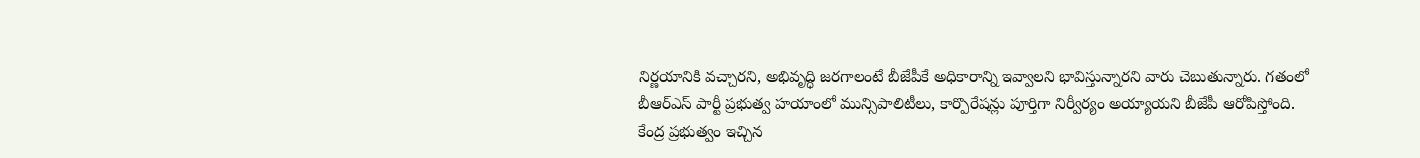నిర్ణయానికి వచ్చారని, అభివృద్ధి జరగాలంటే బీజేపీకే అధికారాన్ని ఇవ్వాలని భావిస్తున్నారని వారు చెబుతున్నారు. గతంలో బీఆర్‌ఎస్ పార్టీ ప్రభుత్వ హయాంలో మున్సిపాలిటీలు, కార్పొరేషన్లు పూర్తిగా నిర్వీర్యం అయ్యాయని బీజేపీ ఆరోపిస్తోంది. కేంద్ర ప్రభుత్వం ఇచ్చిన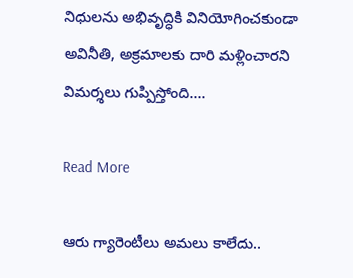నిధులను అభివృద్ధికి వినియోగించకుండా అవినీతి, అక్రమాలకు దారి మళ్లించారని విమర్శలు గుప్పిస్తోంది….

Read More

ఆరు గ్యారెంటీలు అమలు కాలేదు..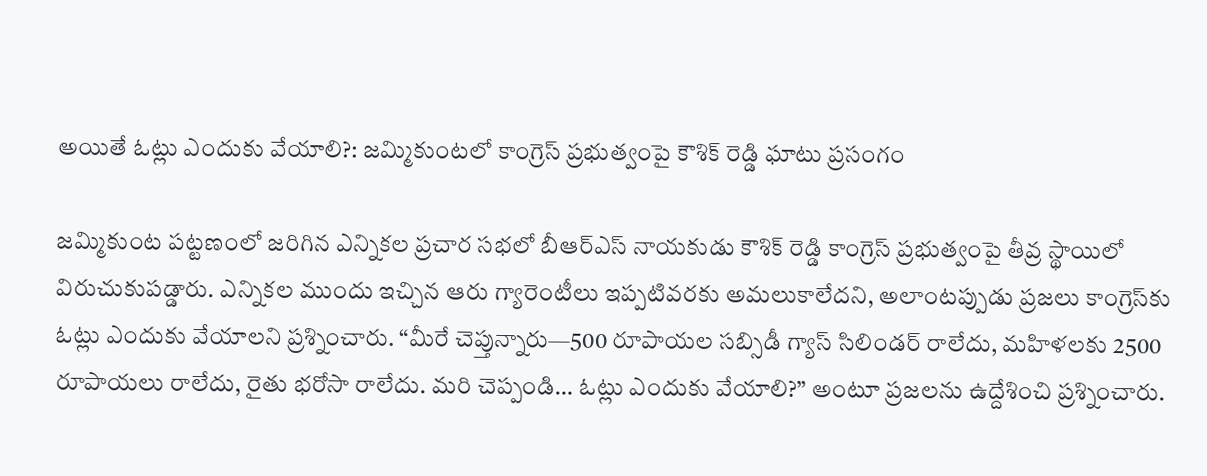అయితే ఓట్లు ఎందుకు వేయాలి?: జమ్మికుంటలో కాంగ్రెస్ ప్రభుత్వంపై కౌశిక్ రెడ్డి ఘాటు ప్రసంగం

జమ్మికుంట పట్టణంలో జరిగిన ఎన్నికల ప్రచార సభలో బీఆర్‌ఎస్ నాయకుడు కౌశిక్ రెడ్డి కాంగ్రెస్ ప్రభుత్వంపై తీవ్ర స్థాయిలో విరుచుకుపడ్డారు. ఎన్నికల ముందు ఇచ్చిన ఆరు గ్యారెంటీలు ఇప్పటివరకు అమలుకాలేదని, అలాంటప్పుడు ప్రజలు కాంగ్రెస్‌కు ఓట్లు ఎందుకు వేయాలని ప్రశ్నించారు. “మీరే చెప్తున్నారు—500 రూపాయల సబ్సిడీ గ్యాస్ సిలిండర్ రాలేదు, మహిళలకు 2500 రూపాయలు రాలేదు, రైతు భరోసా రాలేదు. మరి చెప్పండి… ఓట్లు ఎందుకు వేయాలి?” అంటూ ప్రజలను ఉద్దేశించి ప్రశ్నించారు.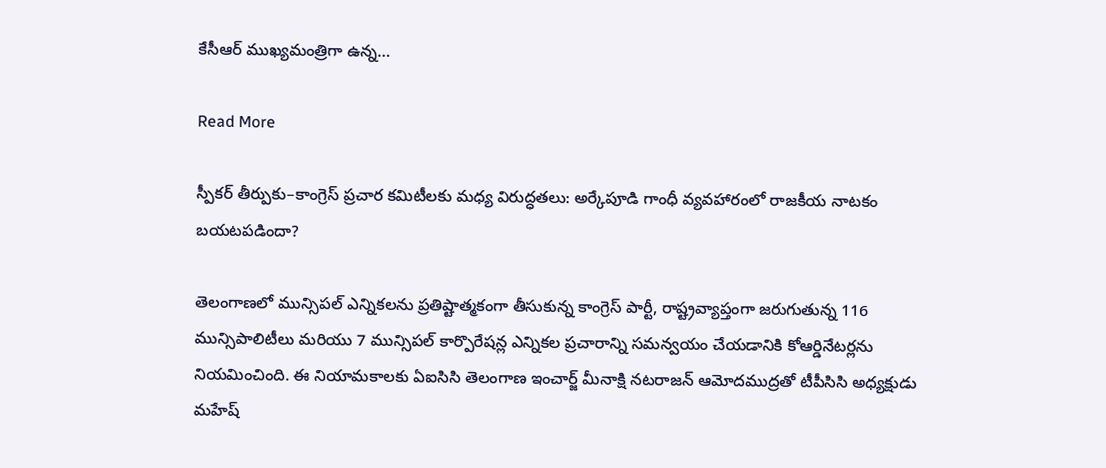కేసీఆర్ ముఖ్యమంత్రిగా ఉన్న…

Read More

స్పీకర్ తీర్పుకు–కాంగ్రెస్ ప్రచార కమిటీలకు మధ్య విరుద్ధతలు: అర్కేపూడి గాంధీ వ్యవహారంలో రాజకీయ నాటకం బయటపడిందా?

తెలంగాణలో మున్సిపల్ ఎన్నికలను ప్రతిష్టాత్మకంగా తీసుకున్న కాంగ్రెస్ పార్టీ, రాష్ట్రవ్యాప్తంగా జరుగుతున్న 116 మున్సిపాలిటీలు మరియు 7 మున్సిపల్ కార్పొరేషన్ల ఎన్నికల ప్రచారాన్ని సమన్వయం చేయడానికి కోఆర్డినేటర్లను నియమించింది. ఈ నియామకాలకు ఏఐసిసి తెలంగాణ ఇంచార్జ్ మీనాక్షి నటరాజన్ ఆమోదముద్రతో టీపీసిసి అధ్యక్షుడు మహేష్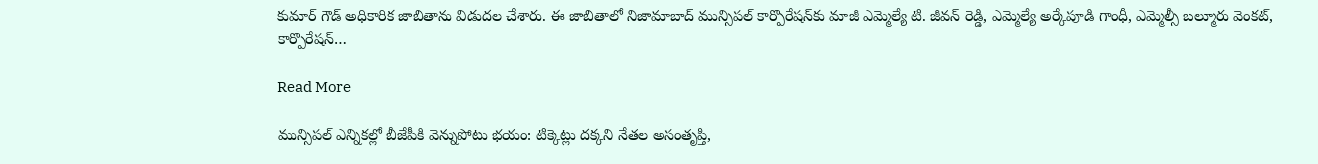కుమార్ గౌడ్ అధికారిక జాబితాను విడుదల చేశారు. ఈ జాబితాలో నిజామాబాద్ మున్సిపల్ కార్పొరేషన్‌కు మాజీ ఎమ్మెల్యే టి. జీవన్ రెడ్డి, ఎమ్మెల్యే అర్కేపూడి గాంధీ, ఎమ్మెల్సీ బల్మూరు వెంకట్, కార్పొరేషన్…

Read More

మున్సిపల్ ఎన్నికల్లో బీజేపీకి వెన్నుపోటు భయం: టిక్కెట్లు దక్కని నేతల అసంతృప్తి,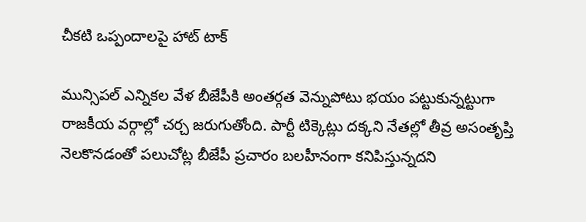చీకటి ఒప్పందాలపై హాట్ టాక్

మున్సిపల్ ఎన్నికల వేళ బీజేపీకి అంతర్గత వెన్నుపోటు భయం పట్టుకున్నట్టుగా రాజకీయ వర్గాల్లో చర్చ జరుగుతోంది. పార్టీ టిక్కెట్లు దక్కని నేతల్లో తీవ్ర అసంతృప్తి నెలకొనడంతో పలుచోట్ల బీజేపీ ప్రచారం బలహీనంగా కనిపిస్తున్నదని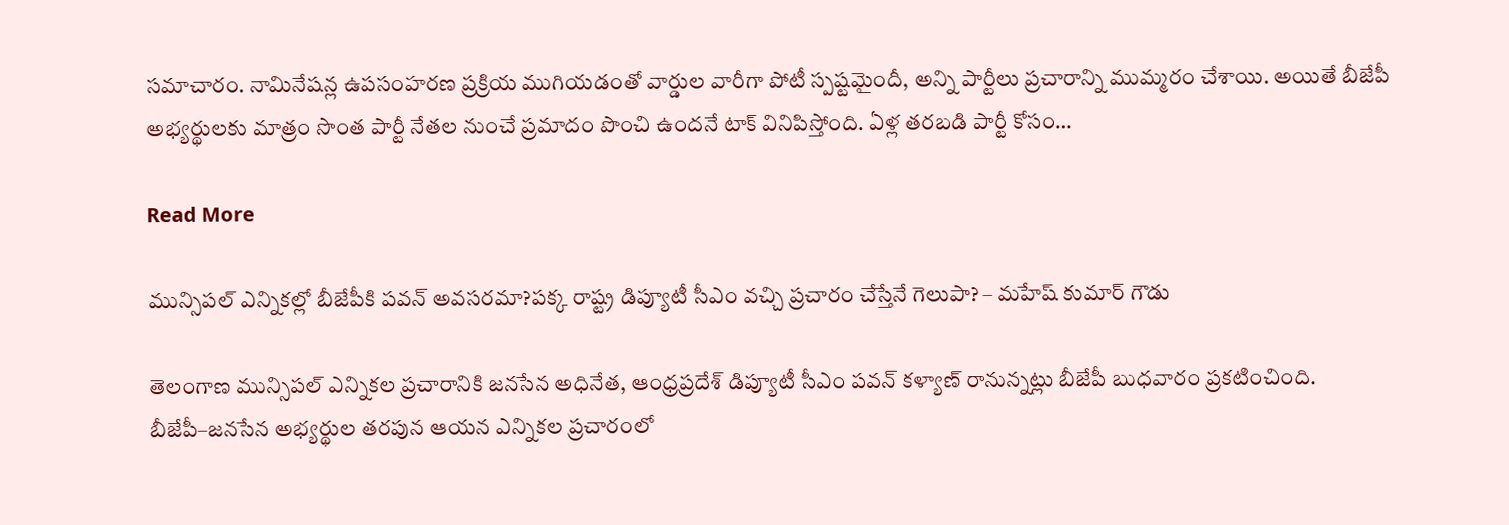సమాచారం. నామినేషన్ల ఉపసంహరణ ప్రక్రియ ముగియడంతో వార్డుల వారీగా పోటీ స్పష్టమైందీ, అన్ని పార్టీలు ప్రచారాన్ని ముమ్మరం చేశాయి. అయితే బీజేపీ అభ్యర్థులకు మాత్రం సొంత పార్టీ నేతల నుంచే ప్రమాదం పొంచి ఉందనే టాక్ వినిపిస్తోంది. ఏళ్ల తరబడి పార్టీ కోసం…

Read More

మున్సిపల్ ఎన్నికల్లో బీజేపీకి పవన్ అవసరమా?పక్క రాష్ట్ర డిప్యూటీ సీఎం వచ్చి ప్రచారం చేస్తేనే గెలుపా? – మహేష్ కుమార్ గౌడు

తెలంగాణ మున్సిపల్ ఎన్నికల ప్రచారానికి జనసేన అధినేత, ఆంధ్రప్రదేశ్ డిప్యూటీ సీఎం పవన్ కళ్యాణ్ రానున్నట్లు బీజేపీ బుధవారం ప్రకటించింది. బీజేపీ–జనసేన అభ్యర్థుల తరపున ఆయన ఎన్నికల ప్రచారంలో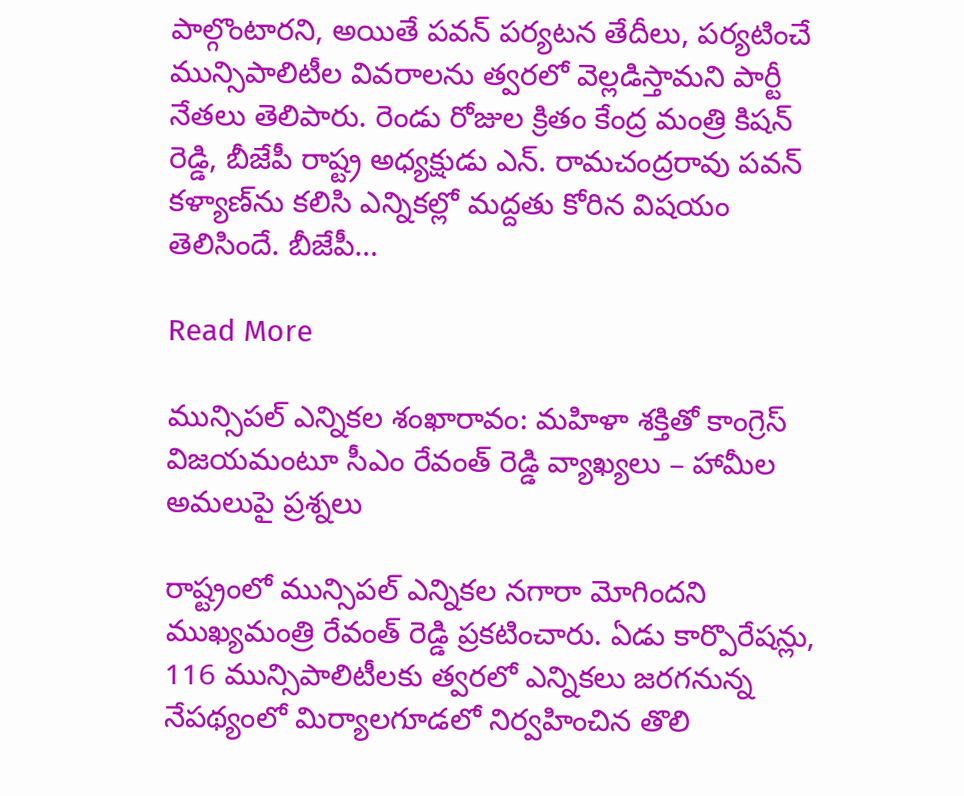పాల్గొంటారని, అయితే పవన్ పర్యటన తేదీలు, పర్యటించే మున్సిపాలిటీల వివరాలను త్వరలో వెల్లడిస్తామని పార్టీ నేతలు తెలిపారు. రెండు రోజుల క్రితం కేంద్ర మంత్రి కిషన్ రెడ్డి, బీజేపీ రాష్ట్ర అధ్యక్షుడు ఎన్. రామచంద్రరావు పవన్ కళ్యాణ్‌ను కలిసి ఎన్నికల్లో మద్దతు కోరిన విషయం తెలిసిందే. బీజేపీ…

Read More

మున్సిపల్ ఎన్నికల శంఖారావం: మహిళా శక్తితో కాంగ్రెస్ విజయమంటూ సీఎం రేవంత్ రెడ్డి వ్యాఖ్యలు – హామీల అమలుపై ప్రశ్నలు

రాష్ట్రంలో మున్సిపల్ ఎన్నికల నగారా మోగిందని ముఖ్యమంత్రి రేవంత్ రెడ్డి ప్రకటించారు. ఏడు కార్పొరేషన్లు, 116 మున్సిపాలిటీలకు త్వరలో ఎన్నికలు జరగనున్న నేపథ్యంలో మిర్యాలగూడలో నిర్వహించిన తొలి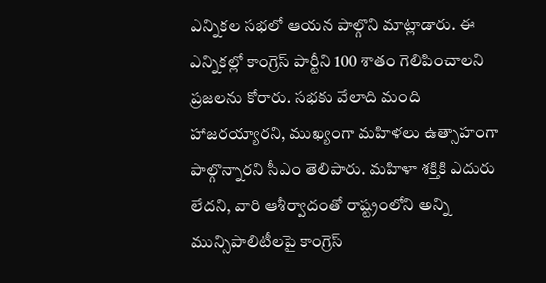ఎన్నికల సభలో ఆయన పాల్గొని మాట్లాడారు. ఈ ఎన్నికల్లో కాంగ్రెస్ పార్టీని 100 శాతం గెలిపించాలని ప్రజలను కోరారు. సభకు వేలాది మంది హాజరయ్యారని, ముఖ్యంగా మహిళలు ఉత్సాహంగా పాల్గొన్నారని సీఎం తెలిపారు. మహిళా శక్తికి ఎదురు లేదని, వారి ఆశీర్వాదంతో రాష్ట్రంలోని అన్ని మున్సిపాలిటీలపై కాంగ్రెస్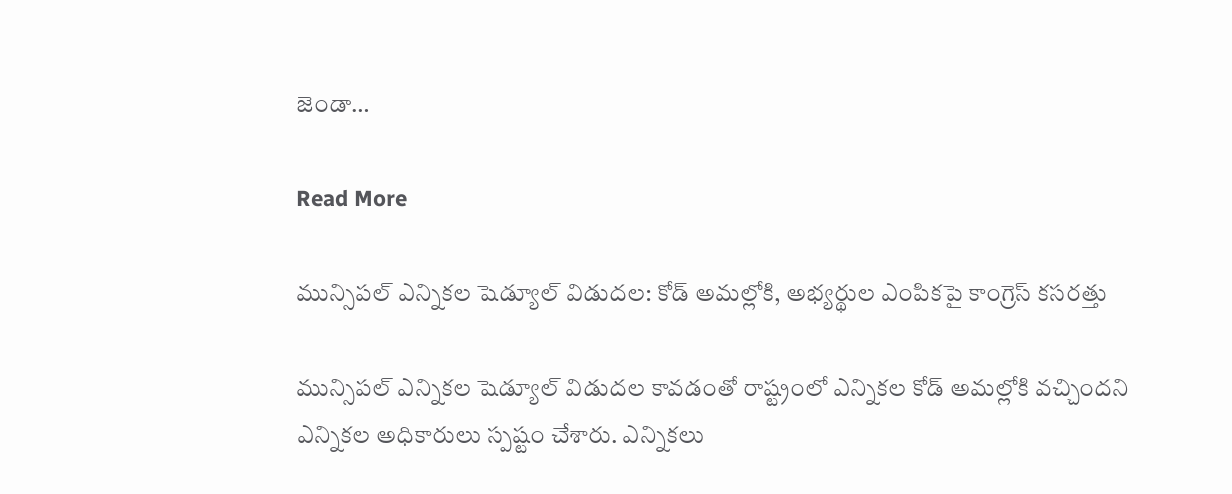జెండా…

Read More

మున్సిపల్ ఎన్నికల షెడ్యూల్ విడుదల: కోడ్ అమల్లోకి, అభ్యర్థుల ఎంపికపై కాంగ్రెస్ కసరత్తు

మున్సిపల్ ఎన్నికల షెడ్యూల్ విడుదల కావడంతో రాష్ట్రంలో ఎన్నికల కోడ్ అమల్లోకి వచ్చిందని ఎన్నికల అధికారులు స్పష్టం చేశారు. ఎన్నికలు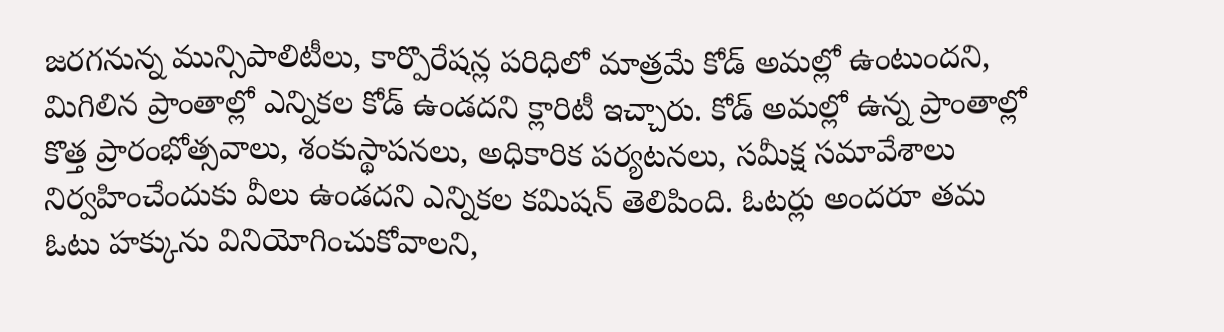జరగనున్న మున్సిపాలిటీలు, కార్పొరేషన్ల పరిధిలో మాత్రమే కోడ్ అమల్లో ఉంటుందని, మిగిలిన ప్రాంతాల్లో ఎన్నికల కోడ్ ఉండదని క్లారిటీ ఇచ్చారు. కోడ్ అమల్లో ఉన్న ప్రాంతాల్లో కొత్త ప్రారంభోత్సవాలు, శంకుస్థాపనలు, అధికారిక పర్యటనలు, సమీక్ష సమావేశాలు నిర్వహించేందుకు వీలు ఉండదని ఎన్నికల కమిషన్ తెలిపింది. ఓటర్లు అందరూ తమ ఓటు హక్కును వినియోగించుకోవాలని,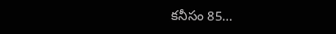కనీసం 85…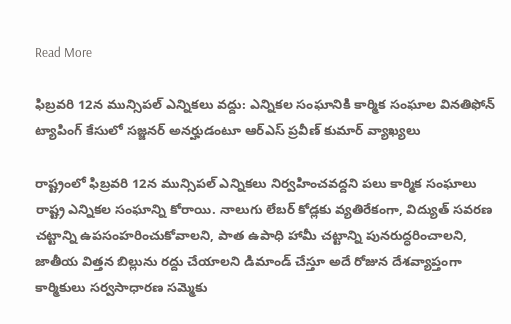Read More

ఫిబ్రవరి 12న మున్సిపల్ ఎన్నికలు వద్దు: ఎన్నికల సంఘానికి కార్మిక సంఘాల వినతిఫోన్ ట్యాపింగ్ కేసులో సజ్జనర్ అనర్హుడంటూ ఆర్ఎస్ ప్రవీణ్ కుమార్ వ్యాఖ్యలు

రాష్ట్రంలో ఫిబ్రవరి 12న మున్సిపల్ ఎన్నికలు నిర్వహించవద్దని పలు కార్మిక సంఘాలు రాష్ట్ర ఎన్నికల సంఘాన్ని కోరాయి. నాలుగు లేబర్ కోడ్లకు వ్యతిరేకంగా, విద్యుత్ సవరణ చట్టాన్ని ఉపసంహరించుకోవాలని, పాత ఉపాధి హామీ చట్టాన్ని పునరుద్ధరించాలని, జాతీయ విత్తన బిల్లును రద్దు చేయాలని డిమాండ్ చేస్తూ అదే రోజున దేశవ్యాప్తంగా కార్మికులు సర్వసాధారణ సమ్మెకు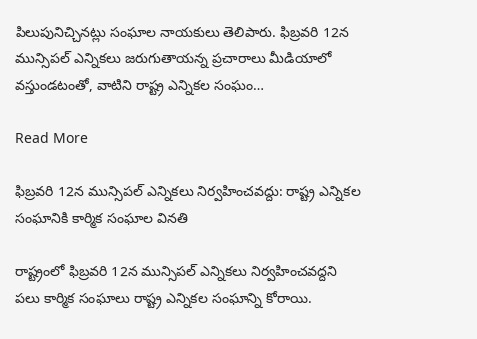పిలుపునిచ్చినట్లు సంఘాల నాయకులు తెలిపారు. ఫిబ్రవరి 12న మున్సిపల్ ఎన్నికలు జరుగుతాయన్న ప్రచారాలు మీడియాలో వస్తుండటంతో, వాటిని రాష్ట్ర ఎన్నికల సంఘం…

Read More

ఫిబ్రవరి 12న మున్సిపల్ ఎన్నికలు నిర్వహించవద్దు: రాష్ట్ర ఎన్నికల సంఘానికి కార్మిక సంఘాల వినతి

రాష్ట్రంలో ఫిబ్రవరి 12న మున్సిపల్ ఎన్నికలు నిర్వహించవద్దని పలు కార్మిక సంఘాలు రాష్ట్ర ఎన్నికల సంఘాన్ని కోరాయి.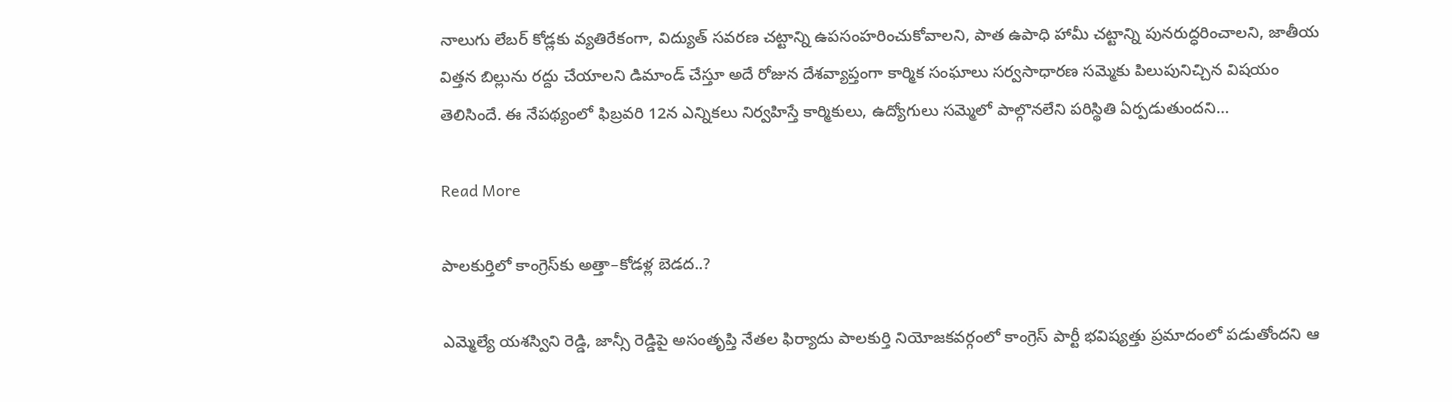నాలుగు లేబర్ కోడ్లకు వ్యతిరేకంగా, విద్యుత్ సవరణ చట్టాన్ని ఉపసంహరించుకోవాలని, పాత ఉపాధి హామీ చట్టాన్ని పునరుద్ధరించాలని, జాతీయ విత్తన బిల్లును రద్దు చేయాలని డిమాండ్ చేస్తూ అదే రోజున దేశవ్యాప్తంగా కార్మిక సంఘాలు సర్వసాధారణ సమ్మెకు పిలుపునిచ్చిన విషయం తెలిసిందే. ఈ నేపథ్యంలో ఫిబ్రవరి 12న ఎన్నికలు నిర్వహిస్తే కార్మికులు, ఉద్యోగులు సమ్మెలో పాల్గొనలేని పరిస్థితి ఏర్పడుతుందని…

Read More

పాలకుర్తిలో కాంగ్రెస్‌కు అత్తా–కోడళ్ల బెడద..?

ఎమ్మెల్యే యశస్విని రెడ్డి, జాన్సీ రెడ్డిపై అసంతృప్తి నేతల ఫిర్యాదు పాలకుర్తి నియోజకవర్గంలో కాంగ్రెస్ పార్టీ భవిష్యత్తు ప్రమాదంలో పడుతోందని ఆ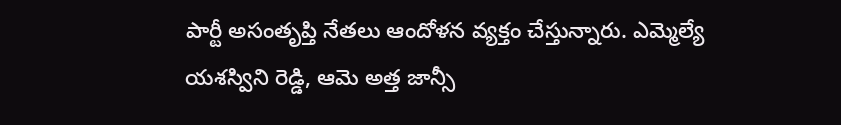పార్టీ అసంతృప్తి నేతలు ఆందోళన వ్యక్తం చేస్తున్నారు. ఎమ్మెల్యే యశస్విని రెడ్డి, ఆమె అత్త జాన్సీ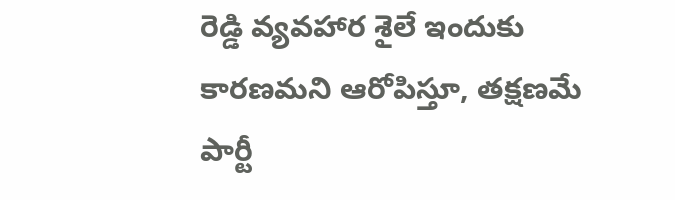రెడ్డి వ్యవహార శైలే ఇందుకు కారణమని ఆరోపిస్తూ, తక్షణమే పార్టీ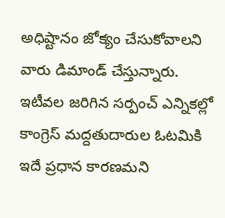అధిష్టానం జోక్యం చేసుకోవాలని వారు డిమాండ్ చేస్తున్నారు. ఇటీవల జరిగిన సర్పంచ్ ఎన్నికల్లో కాంగ్రెస్ మద్దతుదారుల ఓటమికి ఇదే ప్రధాన కారణమని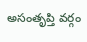అసంతృప్తి వర్గం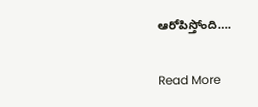ఆరోపిస్తోంది….

Read More